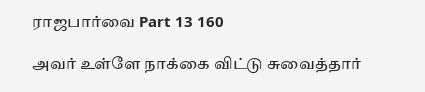ராஜபார்வை Part 13 160

அவர் உள்ளே நாக்கை விட்டு சுவைத்தார்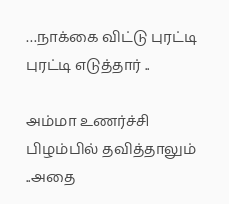…நாக்கை விட்டு புரட்டி புரட்டி எடுத்தார் ..

அம்மா உணர்ச்சி பிழம்பில் தவித்தாலும் ..அதை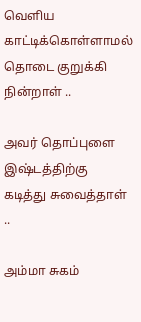வெளிய காட்டிக்கொள்ளாமல் தொடை குறுக்கி நின்றாள் ..

அவர் தொப்புளை இஷ்டத்திற்கு கடித்து சுவைத்தாள் ..

அம்மா சுகம்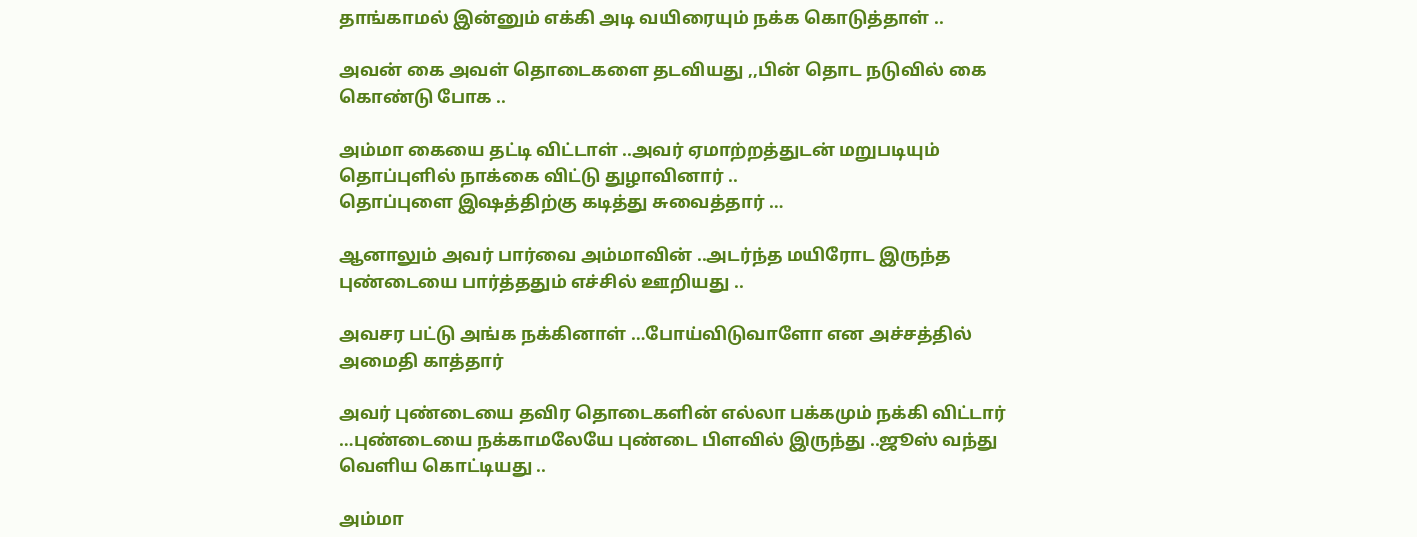தாங்காமல் இன்னும் எக்கி அடி வயிரையும் நக்க கொடுத்தாள் ..

அவன் கை அவள் தொடைகளை தடவியது ,,பின் தொட நடுவில் கை கொண்டு போக ..

அம்மா கையை தட்டி விட்டாள் ..அவர் ஏமாற்றத்துடன் மறுபடியும் தொப்புளில் நாக்கை விட்டு துழாவினார் ..
தொப்புளை இஷத்திற்கு கடித்து சுவைத்தார் …

ஆனாலும் அவர் பார்வை அம்மாவின் ..அடர்ந்த மயிரோட இருந்த புண்டையை பார்த்ததும் எச்சில் ஊறியது ..

அவசர பட்டு அங்க நக்கினாள் …போய்விடுவாளோ என அச்சத்தில் அமைதி காத்தார்

அவர் புண்டையை தவிர தொடைகளின் எல்லா பக்கமும் நக்கி விட்டார் …புண்டையை நக்காமலேயே புண்டை பிளவில் இருந்து ..ஜூஸ் வந்து வெளிய கொட்டியது ..

அம்மா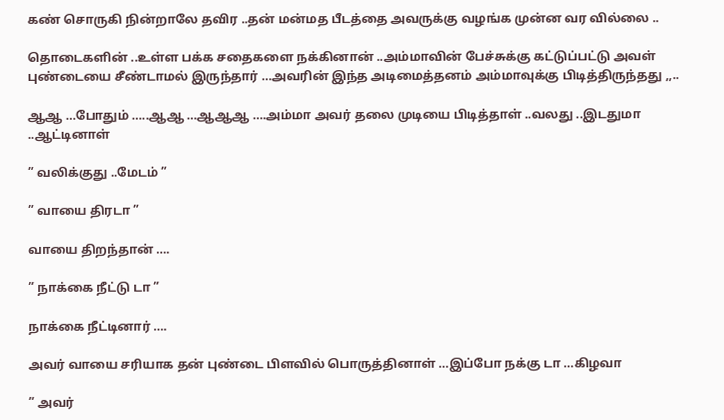கண் சொருகி நின்றாலே தவிர ..தன் மன்மத பீடத்தை அவருக்கு வழங்க முன்ன வர வில்லை ..

தொடைகளின் ..உள்ள பக்க சதைகளை நக்கினான் ..அம்மாவின் பேச்சுக்கு கட்டுப்பட்டு அவள் புண்டையை சீண்டாமல் இருந்தார் …அவரின் இந்த அடிமைத்தனம் அம்மாவுக்கு பிடித்திருந்தது ,,..

ஆஆ …போதும் …..ஆஆ …ஆஆஆ ….அம்மா அவர் தலை முடியை பிடித்தாள் ..வலது ..இடதுமா ..ஆட்டினாள்

” வலிக்குது ..மேடம் ”

” வாயை திரடா ”

வாயை திறந்தான் ….

” நாக்கை நீட்டு டா ”

நாக்கை நீட்டினார் ….

அவர் வாயை சரியாக தன் புண்டை பிளவில் பொருத்தினாள் …இப்போ நக்கு டா …கிழவா

” அவர்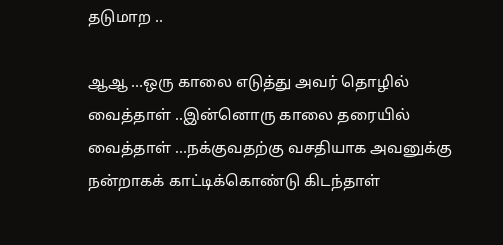தடுமாற ..

ஆஆ …ஒரு காலை எடுத்து அவர் தொழில் வைத்தாள் ..இன்னொரு காலை தரையில் வைத்தாள் …நக்குவதற்கு வசதியாக அவனுக்கு நன்றாகக் காட்டிக்கொண்டு கிடந்தாள்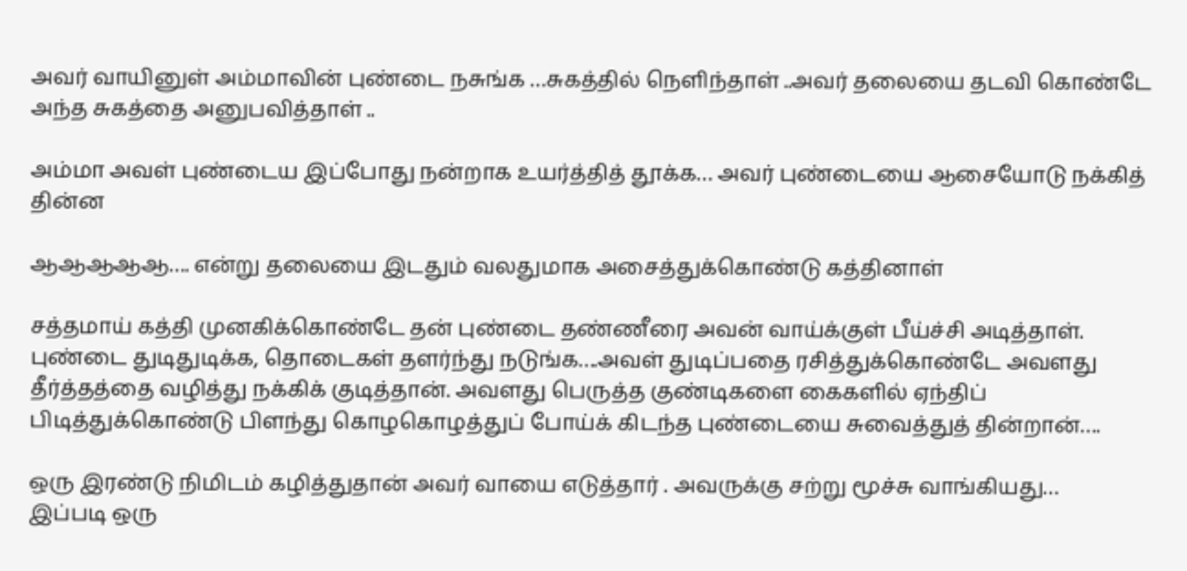அவர் வாயினுள் அம்மாவின் புண்டை நசுங்க …சுகத்தில் நெளிந்தாள் ..அவர் தலையை தடவி கொண்டே அந்த சுகத்தை அனுபவித்தாள் ..

அம்மா அவள் புண்டைய இப்போது நன்றாக உயர்த்தித் தூக்க… அவர் புண்டையை ஆசையோடு நக்கித் தின்ன

ஆஆஆஆஆ…. என்று தலையை இடதும் வலதுமாக அசைத்துக்கொண்டு கத்தினாள்

சத்தமாய் கத்தி முனகிக்கொண்டே தன் புண்டை தண்ணீரை அவன் வாய்க்குள் பீய்ச்சி அடித்தாள். புண்டை துடிதுடிக்க, தொடைகள் தளர்ந்து நடுங்க….அவள் துடிப்பதை ரசித்துக்கொண்டே அவளது தீர்த்தத்தை வழித்து நக்கிக் குடித்தான். அவளது பெருத்த குண்டிகளை கைகளில் ஏந்திப் பிடித்துக்கொண்டு பிளந்து கொழகொழத்துப் போய்க் கிடந்த புண்டையை சுவைத்துத் தின்றான்….

ஒரு இரண்டு நிமிடம் கழித்துதான் அவர் வாயை எடுத்தார் . அவருக்கு சற்று மூச்சு வாங்கியது…
இப்படி ஒரு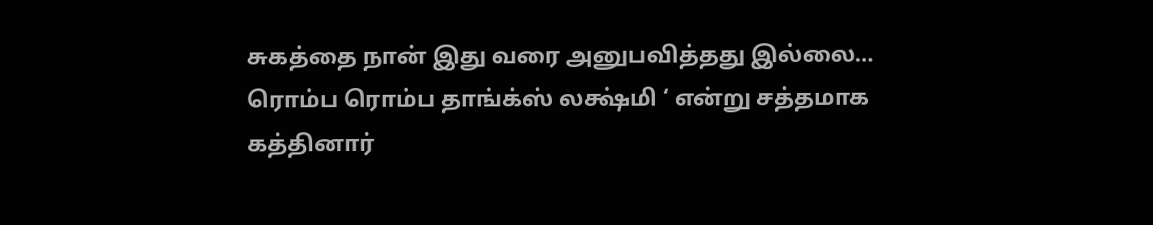சுகத்தை நான் இது வரை அனுபவித்தது இல்லை… ரொம்ப ரொம்ப தாங்க்ஸ் லக்ஷ்மி ‘ என்று சத்தமாக கத்தினார்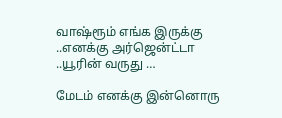வாஷ்ரூம் எங்க இருக்கு ..எனக்கு அர்ஜென்ட்டா ..யூரின் வருது …

மேடம் எனக்கு இன்னொரு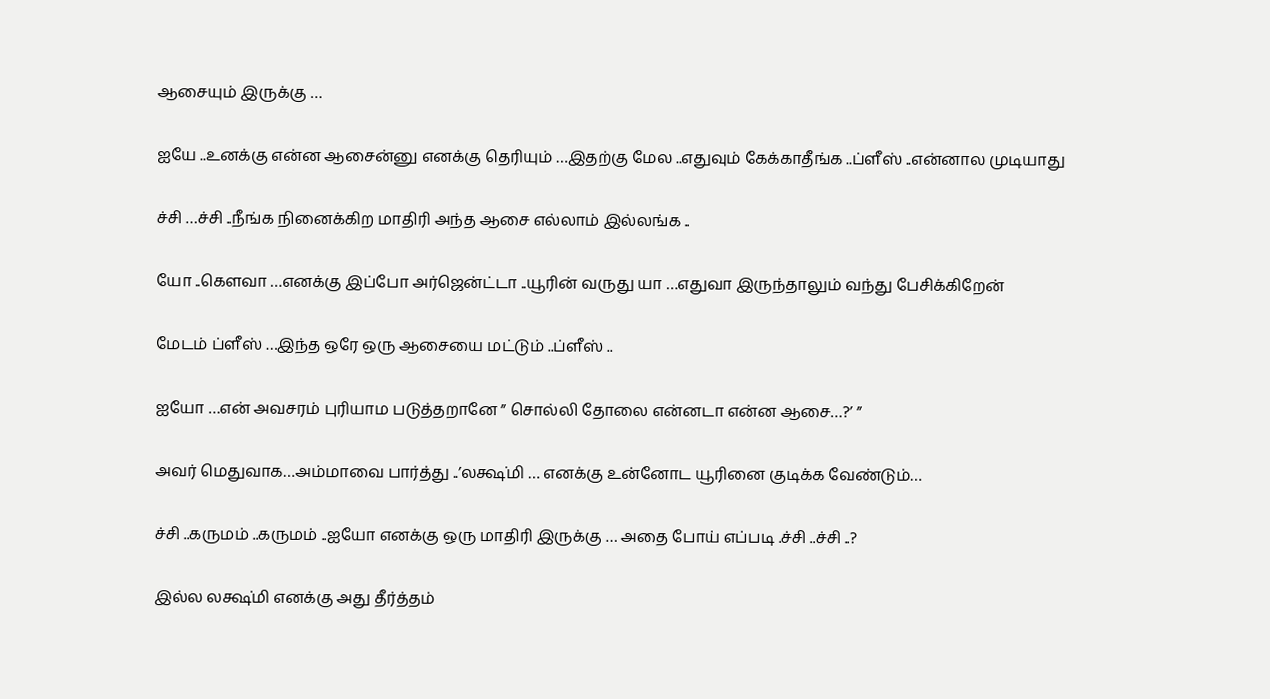ஆசையும் இருக்கு …

ஐயே ..உனக்கு என்ன ஆசைன்னு எனக்கு தெரியும் …இதற்கு மேல ..எதுவும் கேக்காதீங்க ..ப்ளீஸ் ..என்னால முடியாது

ச்சி …ச்சி ..நீங்க நினைக்கிற மாதிரி அந்த ஆசை எல்லாம் இல்லங்க ..

யோ ..கெளவா …எனக்கு இப்போ அர்ஜென்ட்டா ..யூரின் வருது யா …எதுவா இருந்தாலும் வந்து பேசிக்கிறேன்

மேடம் ப்ளீஸ் …இந்த ஒரே ஒரு ஆசையை மட்டும் ..ப்ளீஸ் ..

ஐயோ …என் அவசரம் புரியாம படுத்தறானே ” சொல்லி தோலை என்னடா என்ன ஆசை…?’ ”

அவர் மெதுவாக…அம்மாவை பார்த்து ..’லக்ஷ்மி … எனக்கு உன்னோட யூரினை குடிக்க வேண்டும்…

ச்சி ..கருமம் ..கருமம் ..ஐயோ எனக்கு ஒரு மாதிரி இருக்கு … அதை போய் எப்படி .ச்சி ..ச்சி ..?

இல்ல லக்ஷ்மி எனக்கு அது தீர்த்தம்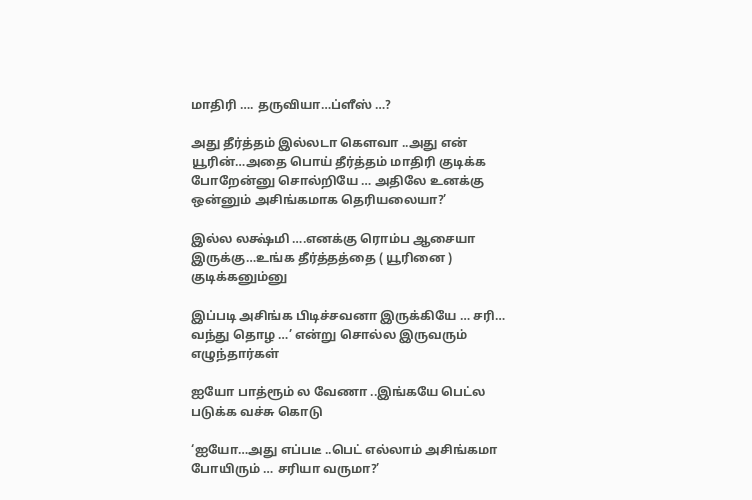மாதிரி …. தருவியா…ப்ளீஸ் …?

அது தீர்த்தம் இல்லடா கெளவா ..அது என் யூரின்…அதை பொய் தீர்த்தம் மாதிரி குடிக்க போறேன்னு சொல்றியே … அதிலே உனக்கு ஒன்னும் அசிங்கமாக தெரியலையா?’

இல்ல லக்ஷ்மி ….எனக்கு ரொம்ப ஆசையா இருக்கு…உங்க தீர்த்தத்தை ( யூரினை ) குடிக்கனும்னு

இப்படி அசிங்க பிடிச்சவனா இருக்கியே … சரி… வந்து தொழ …’ என்று சொல்ல இருவரும் எழுந்தார்கள்

ஐயோ பாத்ரூம் ல வேணா ..இங்கயே பெட்ல படுக்க வச்சு கொடு

‘ஐயோ…அது எப்படீ ..பெட் எல்லாம் அசிங்கமா போயிரும் … சரியா வருமா?’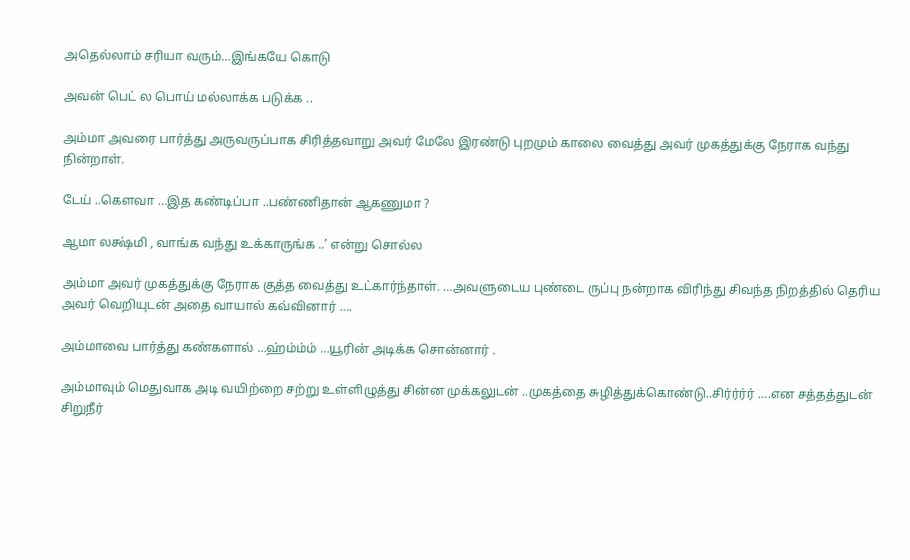அதெல்லாம் சரியா வரும்…இங்கயே கொடு

அவன் பெட் ல பொய் மல்லாக்க படுக்க ..

அம்மா அவரை பார்த்து அருவருப்பாக சிரித்தவாறு அவர் மேலே இரண்டு புறமும் காலை வைத்து அவர் முகத்துக்கு நேராக வந்து நின்றாள்.

டேய் ..கெளவா …இத கண்டிப்பா ..பண்ணிதான் ஆகணுமா ?

ஆமா லக்ஷ்மி , வாங்க வந்து உக்காருங்க ..’ என்று சொல்ல

அம்மா அவர் முகத்துக்கு நேராக குத்த வைத்து உட்கார்ந்தாள். …அவளுடைய புண்டை ருப்பு நன்றாக விரிந்து சிவந்த நிறத்தில் தெரிய அவர் வெறியுடன் அதை வாயால் கவ்வினார் ….

அம்மாவை பார்த்து கண்களால் …ஹ்ம்ம்ம் …யூரின் அடிக்க சொன்னார் .

அம்மாவும் மெதுவாக அடி வயிற்றை சற்று உள்ளிழுத்து சின்ன முக்கலுடன் ..முகத்தை சுழித்துக்கொண்டு..சிர்ர்ர்ர் ….என சத்தத்துடன் சிறுநீர்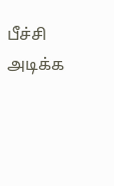பீச்சி அடிக்க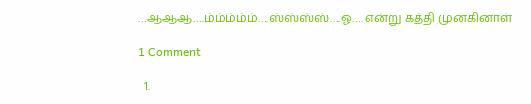…ஆஆஆ….ம்ம்ம்ம்ம்….ஸ்ஸ்ஸ்ஸ்….ஓ…. என்று கத்தி முனகினாள்

1 Comment

  1.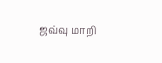ஜவ்வு மாறி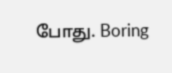போது. Boring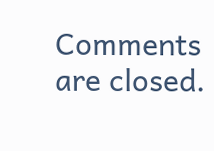Comments are closed.